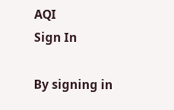AQI
Sign In

By signing in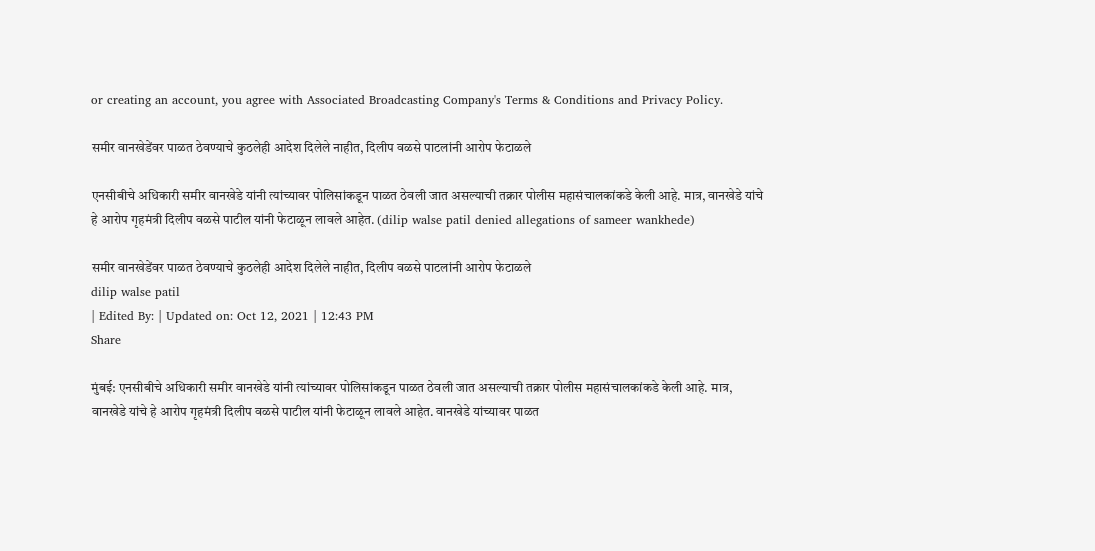or creating an account, you agree with Associated Broadcasting Company's Terms & Conditions and Privacy Policy.

समीर वानखेडेंवर पाळत ठेवण्याचे कुठलेही आदेश दिलेले नाहीत, दिलीप वळसे पाटलांनी आरोप फेटाळले

एनसीबीचे अधिकारी समीर वानखेडे यांनी त्यांच्यावर पोलिसांकडून पाळत ठेवली जात असल्याची तक्रार पोलीस महासंचालकांकडे केली आहे. मात्र, वानखेडे यांचे हे आरोप गृहमंत्री दिलीप वळसे पाटील यांनी फेटाळून लावले आहेत. (dilip walse patil denied allegations of sameer wankhede)

समीर वानखेडेंवर पाळत ठेवण्याचे कुठलेही आदेश दिलेले नाहीत, दिलीप वळसे पाटलांनी आरोप फेटाळले
dilip walse patil
| Edited By: | Updated on: Oct 12, 2021 | 12:43 PM
Share

मुंबई: एनसीबीचे अधिकारी समीर वानखेडे यांनी त्यांच्यावर पोलिसांकडून पाळत ठेवली जात असल्याची तक्रार पोलीस महासंचालकांकडे केली आहे. मात्र, वानखेडे यांचे हे आरोप गृहमंत्री दिलीप वळसे पाटील यांनी फेटाळून लावले आहेत. वानखेडे यांच्यावर पाळत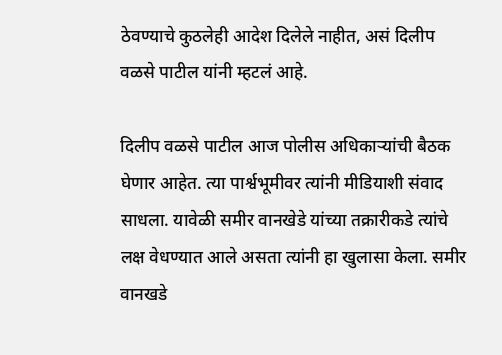ठेवण्याचे कुठलेही आदेश दिलेले नाहीत, असं दिलीप वळसे पाटील यांनी म्हटलं आहे.

दिलीप वळसे पाटील आज पोलीस अधिकाऱ्यांची बैठक घेणार आहेत. त्या पार्श्वभूमीवर त्यांनी मीडियाशी संवाद साधला. यावेळी समीर वानखेडे यांच्या तक्रारीकडे त्यांचे लक्ष वेधण्यात आले असता त्यांनी हा खुलासा केला. समीर वानखडे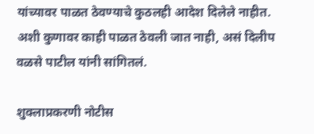यांच्यावर पाळत ठेवण्याचे कुठलही आदेश दिलेले नाहीत. अशी कुणावर काही पाळत ठेवली जात नाही, असं दिलीप वळसे पाटील यांनी सांगितलं.

शुक्लाप्रकरणी नोटीस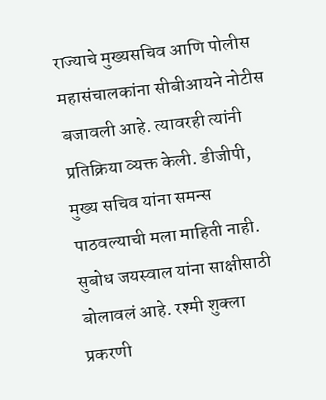राज्याचे मुख्यसचिव आणि पोलीस महासंचालकांना सीबीआयने नोटीस बजावली आहे. त्यावरही त्यांनी प्रतिक्रिया व्यक्त केली. डीजीपी, मुख्य सचिव यांना समन्स पाठवल्याची मला माहिती नाही. सुबोध जयस्वाल यांना साक्षीसाठी बोलावलं आहे. रश्मी शुक्ला प्रकरणी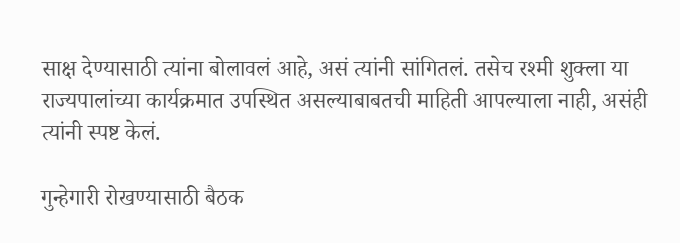साक्ष देण्यासाठी त्यांना बोलावलं आहे, असं त्यांनी सांगितलं. तसेच रश्मी शुक्ला या राज्यपालांच्या कार्यक्रमात उपस्थित असल्याबाबतची माहिती आपल्याला नाही, असंही त्यांनी स्पष्ट केलं.

गुन्हेगारी रोखण्यासाठी बैठक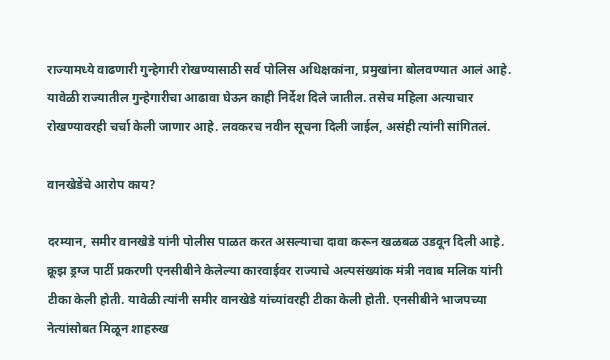राज्यामध्ये वाढणारी गुन्हेगारी रोखण्यासाठी सर्व पोलिस अधिक्षकांना, प्रमुखांना बोलवण्यात आलं आहे. यावेळी राज्यातील गुन्हेगारीचा आढावा घेऊन काही निर्देश दिले जातील. तसेच महिला अत्याचार रोखण्यावरही चर्चा केली जाणार आहे. लवकरच नवीन सूचना दिली जाईल, असंही त्यांनी सांगितलं.

वानखेडेंचे आरोप काय?

दरम्यान, समीर वानखेडे यांनी पोलीस पाळत करत असल्याचा दावा करून खळबळ उडवून दिली आहे. क्रूझ ड्रग्ज पार्टी प्रकरणी एनसीबीने केलेल्या कारवाईवर राज्याचे अल्पसंख्यांक मंत्री नवाब मलिक यांनी टीका केली होती. यावेळी त्यांनी समीर वानखेडे यांच्यांवरही टीका केली होती. एनसीबीने भाजपच्या नेत्यांसोबत मिळून शाहरुख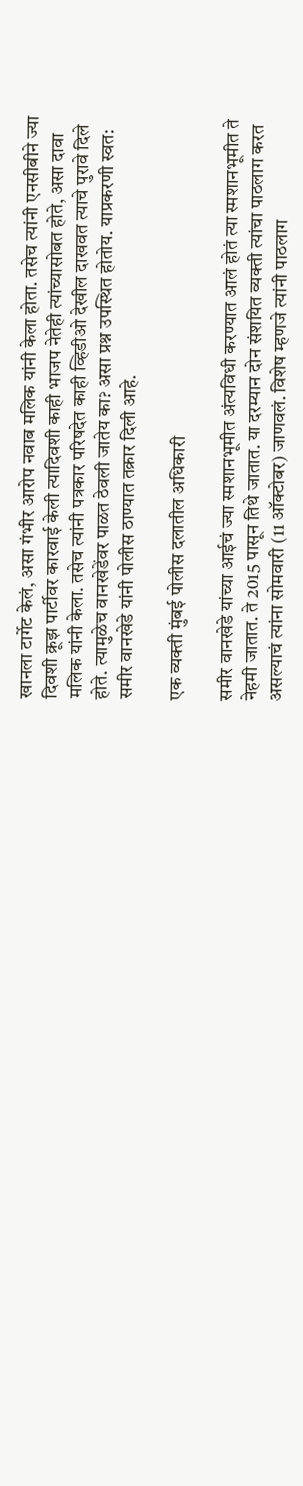खानला टार्गेट केलं, असा गंभीर आरोप नवाब मलिक यांनी केला होता. तसेच त्यांनी एनसीबीने ज्या दिवशी क्रूझ पार्टीवर कारवाई केली त्यादिवशी काही भाजप नेतेही त्यांच्यासोबत होते, असा दावा मलिक यांनी केला. तसेच त्यांनी पत्रकार परिषदेत काही व्हिडीओ देखील दाखवत त्याचे पुरावे दिले होते. त्यामुळेच वानखेडेंवर पाळत ठेवली जातेय का? असा प्रश्न उपस्थित होतोय. याप्रकरणी स्वत: समीर वानखेडे यांनी पोलीस ठाण्यात तक्रार दिली आहे.

एक व्यक्ती मुंबई पोलीस दलातील अधिकारी

समीर वानखेडे यांच्या आईचं ज्या स्मशानभूमीत अंत्यविधी करण्यात आलं होतं त्या स्मशानभूमीत ते नेहमी जातात. ते 2015 पासून तिथे जातात. या दरम्यान दोन संशयित व्यक्ती त्यांचा पाठलाग करत असल्याचं त्यांना सोमवारी (11 ऑक्टोबर) जाणवलं. विशेष म्हणजे त्यांनी पाठलाग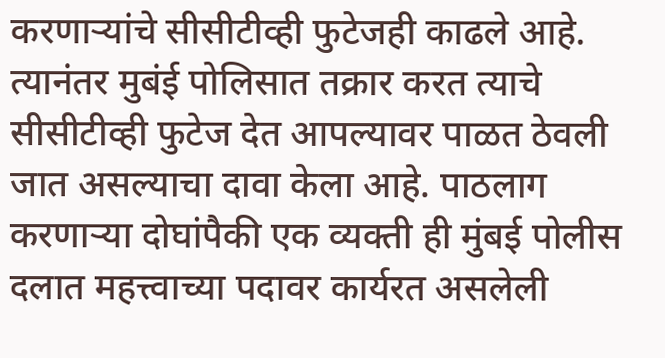करणाऱ्यांचे सीसीटीव्ही फुटेजही काढले आहे. त्यानंतर मुबंई पोलिसात तक्रार करत त्याचे सीसीटीव्ही फुटेज देत आपल्यावर पाळत ठेवली जात असल्याचा दावा केला आहे. पाठलाग करणाऱ्या दोघांपैकी एक व्यक्ती ही मुंबई पोलीस दलात महत्त्वाच्या पदावर कार्यरत असलेली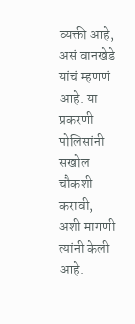व्यक्ती आहे, असं वानखेडे यांचं म्हणणं आहे. या प्रकरणी पोलिसांनी सखोल चौकशी करावी, अशी मागणी त्यांनी केली आहे.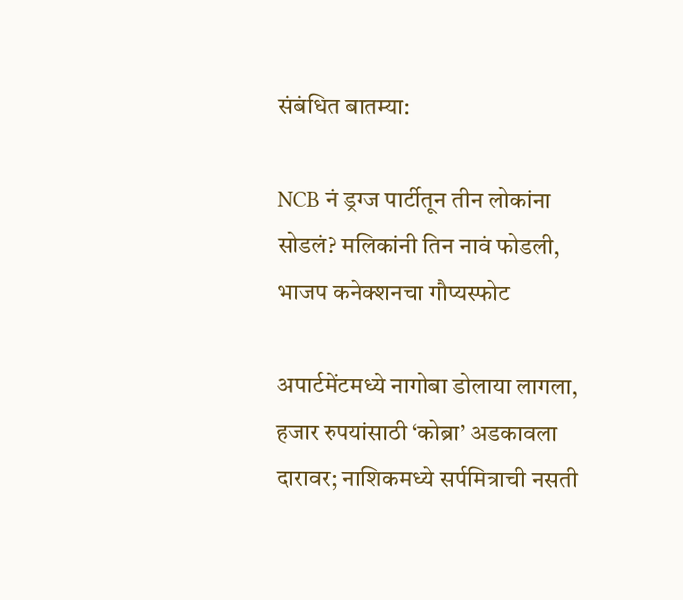संबंधित बातम्या:

NCB नं ड्रग्ज पार्टीतून तीन लोकांना सोडलं? मलिकांनी तिन नावं फोडली, भाजप कनेक्शनचा गौप्यस्फोट

अपार्टमेंटमध्ये नागोबा डोलाया लागला, हजार रुपयांसाठी ‘कोब्रा’ अडकावला दारावर; नाशिकमध्ये सर्पमित्राची नसती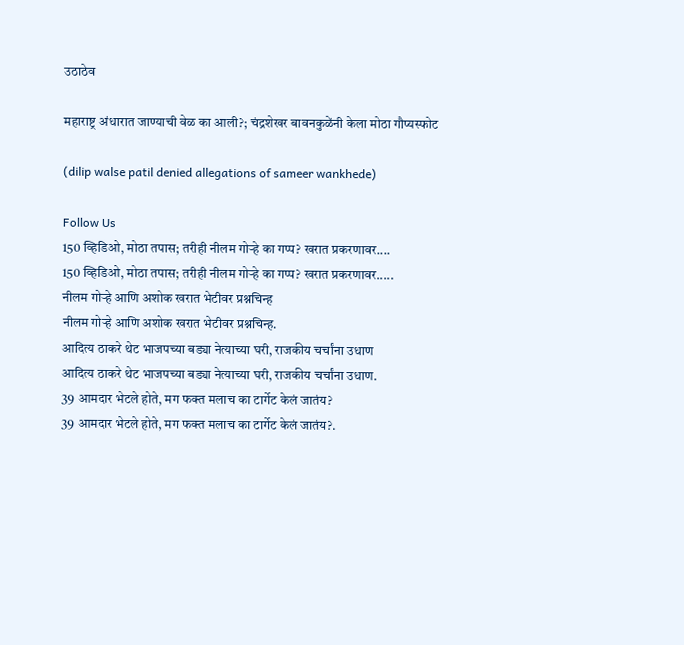उठाठेव

महाराष्ट्र अंधारात जाण्याची वेळ का आली?; चंद्रशेखर बावनकुळेंनी केला मोठा गौप्यस्फोट

(dilip walse patil denied allegations of sameer wankhede)

Follow Us
150 व्हिडिओ, मोठा तपास; तरीही नीलम गोऱ्हे का गप्प? खरात प्रकरणावर....
150 व्हिडिओ, मोठा तपास; तरीही नीलम गोऱ्हे का गप्प? खरात प्रकरणावर.....
नीलम गोऱ्हे आणि अशोक खरात भेटीवर प्रश्नचिन्ह
नीलम गोऱ्हे आणि अशोक खरात भेटीवर प्रश्नचिन्ह.
आदित्य ठाकरे थेट भाजपच्या बड्या नेत्याच्या घरी, राजकीय चर्चांना उधाण
आदित्य ठाकरे थेट भाजपच्या बड्या नेत्याच्या घरी, राजकीय चर्चांना उधाण.
39 आमदार भेटले होते, मग फक्त मलाच का टार्गेट केलं जातंय?
39 आमदार भेटले होते, मग फक्त मलाच का टार्गेट केलं जातंय?.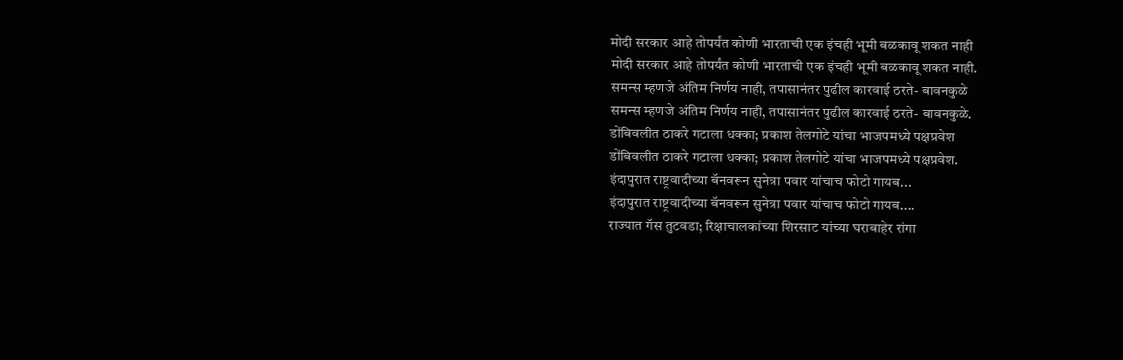मोदी सरकार आहे तोपर्यंत कोणी भारताची एक इंचही भूमी बळकावू शकत नाही
मोदी सरकार आहे तोपर्यंत कोणी भारताची एक इंचही भूमी बळकावू शकत नाही.
समन्स म्हणजे अंतिम निर्णय नाही, तपासानंतर पुढील कारवाई ठरते- बावनकुळे
समन्स म्हणजे अंतिम निर्णय नाही, तपासानंतर पुढील कारवाई ठरते- बावनकुळे.
डोंबिवलीत ठाकरे गटाला धक्का; प्रकाश तेलगोटे यांचा भाजपमध्ये पक्षप्रवेश
डोंबिवलीत ठाकरे गटाला धक्का; प्रकाश तेलगोटे यांचा भाजपमध्ये पक्षप्रवेश.
इंदापुरात राष्ट्रवादीच्या बॅनवरून सुनेत्रा पवार यांचाच फोटो गायब...
इंदापुरात राष्ट्रवादीच्या बॅनवरून सुनेत्रा पवार यांचाच फोटो गायब....
राज्यात गॅस तुटवडा; रिक्षाचालकांच्या शिरसाट यांच्या घराबाहेर रांगा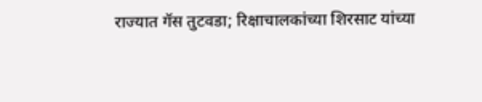राज्यात गॅस तुटवडा; रिक्षाचालकांच्या शिरसाट यांच्या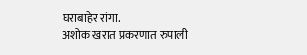घराबाहेर रांगा.
अशोक खरात प्रकरणात रुपाली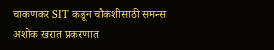चाकणकर SIT कडून चौकशीसाठी समन्स
अशोक खरात प्रकरणात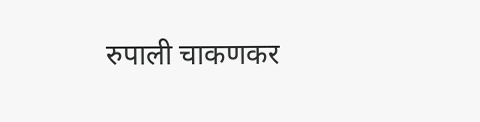रुपाली चाकणकर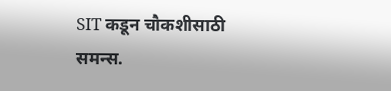SIT कडून चौकशीसाठी समन्स.